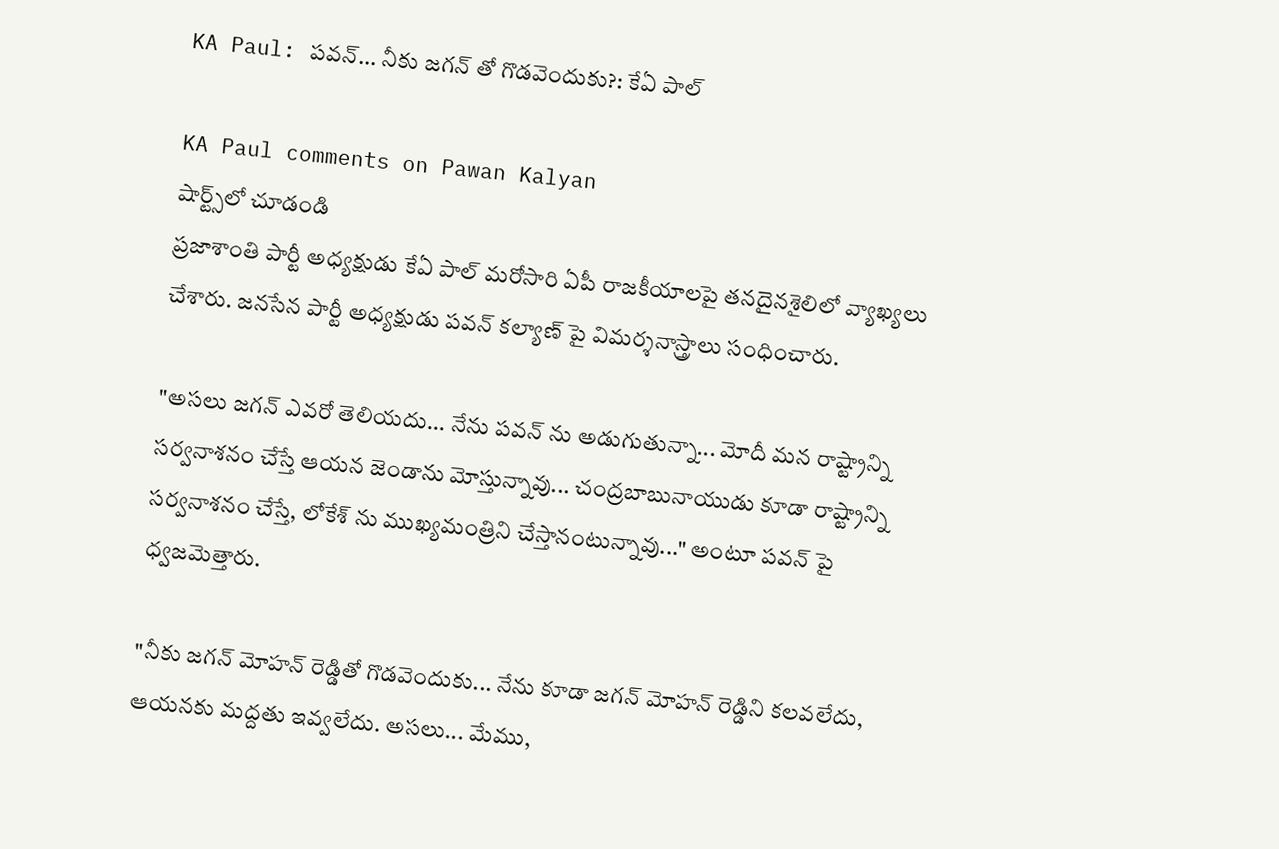KA Paul: పవన్... నీకు జగన్ తో గొడవెందుకు?: కేఏ పాల్

KA Paul comments on Pawan Kalyan
షార్ట్స్‌లో చూడండి
ప్రజాశాంతి పార్టీ అధ్యక్షుడు కేఏ పాల్ మరోసారి ఏపీ రాజకీయాలపై తనదైనశైలిలో వ్యాఖ్యలు చేశారు. జనసేన పార్టీ అధ్యక్షుడు పవన్ కల్యాణ్ పై విమర్శనాస్త్రాలు సంధించారు.

"అసలు జగన్ ఎవరో తెలియదు... నేను పవన్ ను అడుగుతున్నా... మోదీ మన రాష్ట్రాన్ని సర్వనాశనం చేస్తే ఆయన జెండాను మోస్తున్నావు... చంద్రబాబునాయుడు కూడా రాష్ట్రాన్ని సర్వనాశనం చేస్తే, లోకేశ్ ను ముఖ్యమంత్రిని చేస్తానంటున్నావు..." అంటూ పవన్ పై ధ్వజమెత్తారు.

"నీకు జగన్ మోహన్ రెడ్డితో గొడవెందుకు... నేను కూడా జగన్ మోహన్ రెడ్డిని కలవలేదు, ఆయనకు మద్దతు ఇవ్వలేదు. అసలు... మేము,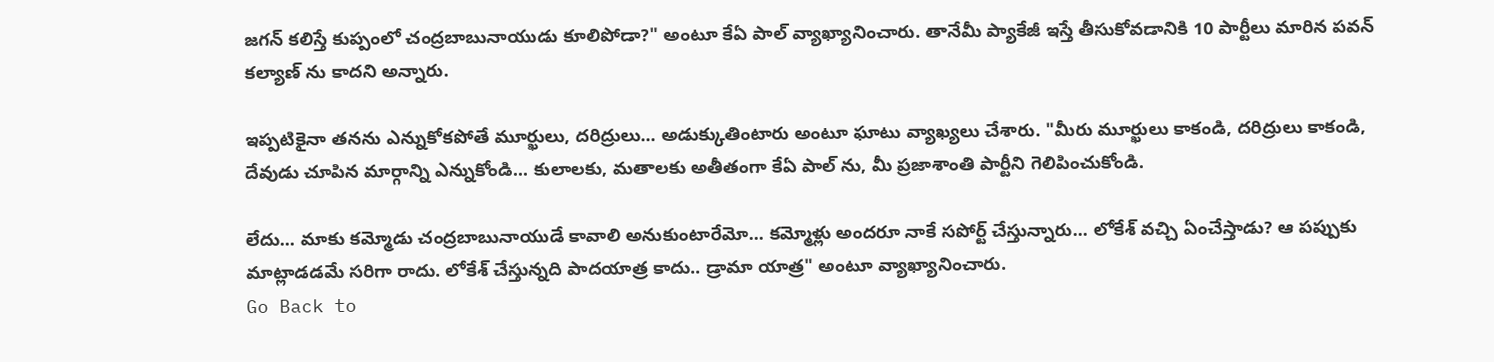జగన్ కలిస్తే కుప్పంలో చంద్రబాబునాయుడు కూలిపోడా?" అంటూ కేఏ పాల్ వ్యాఖ్యానించారు. తానేమీ ప్యాకేజీ ఇస్తే తీసుకోవడానికి 10 పార్టీలు మారిన పవన్ కల్యాణ్ ను కాదని అన్నారు.

ఇప్పటికైనా తనను ఎన్నుకోకపోతే మూర్ఖులు, దరిద్రులు... అడుక్కుతింటారు అంటూ ఘాటు వ్యాఖ్యలు చేశారు. "మీరు మూర్ఖులు కాకండి, దరిద్రులు కాకండి, దేవుడు చూపిన మార్గాన్ని ఎన్నుకోండి... కులాలకు, మతాలకు అతీతంగా కేఏ పాల్ ను, మీ ప్రజాశాంతి పార్టీని గెలిపించుకోండి.

లేదు... మాకు కమ్మోడు చంద్రబాబునాయుడే కావాలి అనుకుంటారేమో... కమ్మోళ్లు అందరూ నాకే సపోర్ట్ చేస్తున్నారు... లోకేశ్ వచ్చి ఏంచేస్తాడు? ఆ పప్పుకు మాట్లాడడమే సరిగా రాదు. లోకేశ్ చేస్తున్నది పాదయాత్ర కాదు.. డ్రామా యాత్ర" అంటూ వ్యాఖ్యానించారు.
Go Back to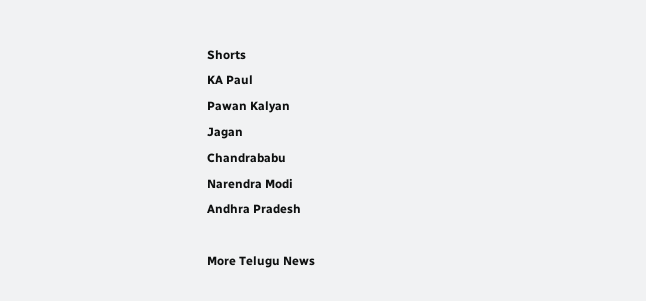Shorts
KA Paul
Pawan Kalyan
Jagan
Chandrababu
Narendra Modi
Andhra Pradesh

More Telugu News